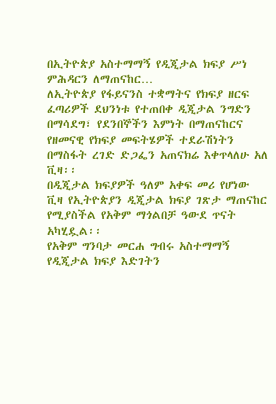በኢትዮጵያ አስተማማኝ የዲጂታል ክፍያ ሥነ ምሕዳርን ለማጠናከር…
ለኢትዮጵያ የፋይናንስ ተቋማትና የክፍያ ዘርፍ ፈጣሪዎች ደህንነቱ የተጠበቀ ዲጂታል ንግድን በማሳደግ፣ የደንበኞችን እምነት በማጠናከርና የዘመናዊ የክፍያ መፍትሄዎች ተደራሽነትን በማስፋት ረገድ ድጋፌን አጠናክሬ እቀጥላለሁ አለ ቪዛ፡፡
በዲጂታል ክፍያዎች ዓለም አቀፍ መሪ የሆነው ቪዛ የኢትዮጵያን ዲጂታል ክፍያ ገጽታ ማጠናከር የሚያስችል የአቅም ማጎልበቻ ዓውደ ጥናት አካሂዷል፡፡
የአቅም ግንባታ መርሐ ግብሩ አስተማማኝ የዲጂታል ክፍያ እድገትን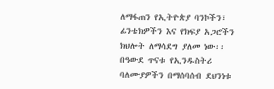ለማፋጠን የኢትዮጵያ ባንኮችን፣ ፊንቴክዎችን እና የክፍያ አጋሮችን ክህሎት ለማሳደግ ያለመ ነው፡፡
በዓውደ ጥናቱ የኢንዱስትሪ ባለሙያዎችን በማሰባሰብ ደህንነቱ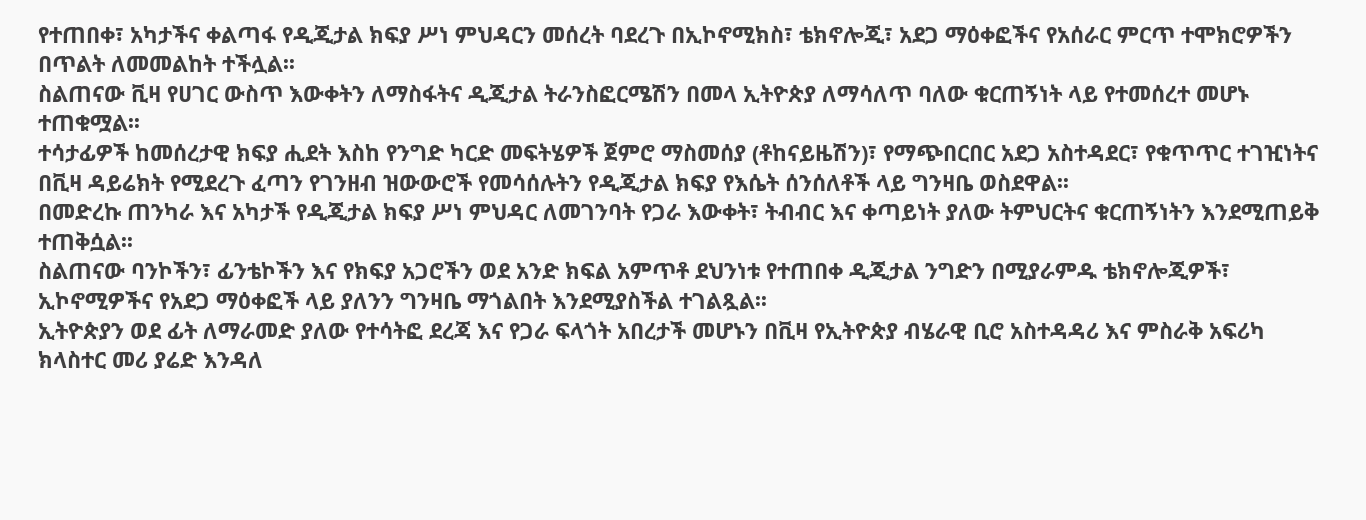የተጠበቀ፣ አካታችና ቀልጣፋ የዲጂታል ክፍያ ሥነ ምህዳርን መሰረት ባደረጉ በኢኮኖሚክስ፣ ቴክኖሎጂ፣ አደጋ ማዕቀፎችና የአሰራር ምርጥ ተሞክሮዎችን በጥልት ለመመልከት ተችሏል፡፡
ስልጠናው ቪዛ የሀገር ውስጥ እውቀትን ለማስፋትና ዲጂታል ትራንስፎርሜሽን በመላ ኢትዮጵያ ለማሳለጥ ባለው ቁርጠኝነት ላይ የተመሰረተ መሆኑ ተጠቁሟል፡፡
ተሳታፊዎች ከመሰረታዊ ክፍያ ሒደት እስከ የንግድ ካርድ መፍትሄዎች ጀምሮ ማስመሰያ (ቶከናይዜሽን)፣ የማጭበርበር አደጋ አስተዳደር፣ የቁጥጥር ተገዢነትና በቪዛ ዳይሬክት የሚደረጉ ፈጣን የገንዘብ ዝውውሮች የመሳሰሉትን የዲጂታል ክፍያ የእሴት ሰንሰለቶች ላይ ግንዛቤ ወስደዋል፡፡
በመድረኩ ጠንካራ እና አካታች የዲጂታል ክፍያ ሥነ ምህዳር ለመገንባት የጋራ እውቀት፣ ትብብር እና ቀጣይነት ያለው ትምህርትና ቁርጠኝነትን እንደሚጠይቅ ተጠቅሷል፡፡
ስልጠናው ባንኮችን፣ ፊንቴኮችን እና የክፍያ አጋሮችን ወደ አንድ ክፍል አምጥቶ ደህንነቱ የተጠበቀ ዲጂታል ንግድን በሚያራምዱ ቴክኖሎጂዎች፣ ኢኮኖሚዎችና የአደጋ ማዕቀፎች ላይ ያለንን ግንዛቤ ማጎልበት እንደሚያስችል ተገልጿል፡፡
ኢትዮጵያን ወደ ፊት ለማራመድ ያለው የተሳትፎ ደረጃ እና የጋራ ፍላጎት አበረታች መሆኑን በቪዛ የኢትዮጵያ ብሄራዊ ቢሮ አስተዳዳሪ እና ምስራቅ አፍሪካ ክላስተር መሪ ያሬድ እንዳለ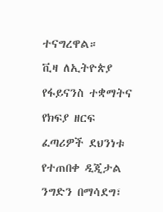ተናግረዋል።
ቪዛ ለኢትዮጵያ የፋይናንስ ተቋማትና የክፍያ ዘርፍ ፈጣሪዎች ደህንነቱ የተጠበቀ ዲጂታል ንግድን በማሳደግ፣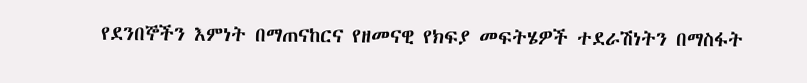የደንበኞችን እምነት በማጠናከርና የዘመናዊ የክፍያ መፍትሄዎች ተደራሽነትን በማስፋት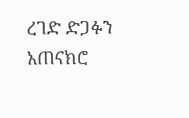ረገድ ድጋፉን አጠናክሮ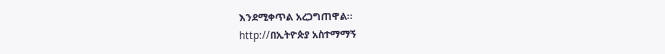እንደሚቀጥል አረጋግጠዋል፡፡
http://በኢትዮጵያ አስተማማኝ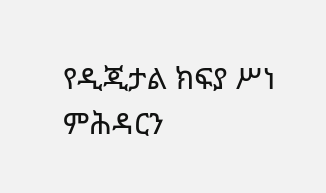የዲጂታል ክፍያ ሥነ ምሕዳርን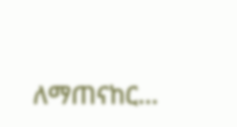ለማጠናከር…